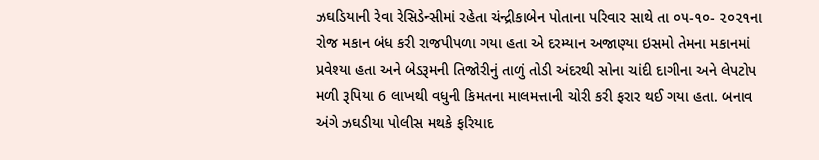ઝઘડિયાની રેવા રેસિડેન્સીમાં રહેતા ચંન્દ્રીકાબેન પોતાના પરિવાર સાથે તા ૦૫-૧૦- ૨૦૨૧ના રોજ મકાન બંધ કરી રાજપીપળા ગયા હતા એ દરમ્યાન અજાણ્યા ઇસમો તેમના મકાનમાં પ્રવેશ્યા હતા અને બેડરૂમની તિજોરીનું તાળું તોડી અંદરથી સોના ચાંદી દાગીના અને લેપટોપ મળી રૂપિયા 6 લાખથી વધુની કિમતના માલમત્તાની ચોરી કરી ફરાર થઈ ગયા હતા. બનાવ અંગે ઝઘડીયા પોલીસ મથકે ફરિયાદ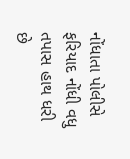નોંધાતા પોલીસે ફરિયાદ નોંધી વધુ તપાસ હાથ ધરી છે